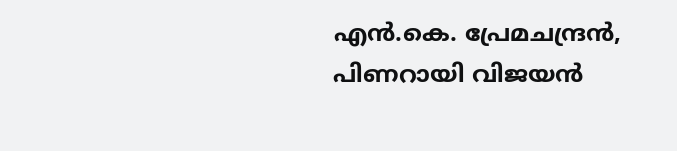എൻ.കെ. പ്രേമചന്ദ്രൻ, പിണറായി വിജയൻ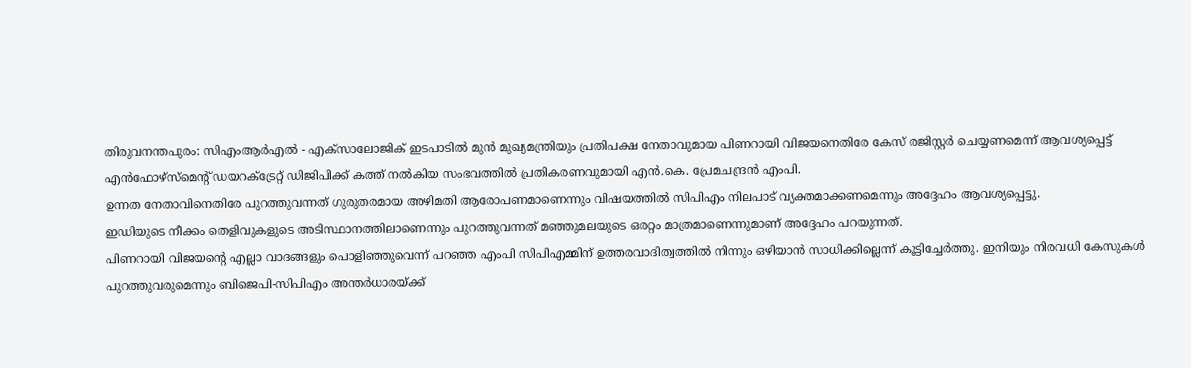തിരുവനന്തപുരം: സിഎംആർഎൽ - എക്സാലോജിക് ഇടപാടിൽ മുൻ മുഖ്യമന്ത്രിയും പ്രതിപക്ഷ നേതാവുമായ പിണറായി വിജയനെതിരേ കേസ് രജിസ്റ്റർ ചെയ്യണമെന്ന് ആവശ്യപ്പെട്ട് എൻഫോഴ്സ്മെന്റ് ഡയറക്ട്രേറ്റ് ഡിജിപിക്ക് കത്ത് നൽകിയ സംഭവത്തിൽ പ്രതികരണവുമായി എൻ.കെ. പ്രേമചന്ദ്രൻ എംപി.
ഉന്നത നേതാവിനെതിരേ പുറത്തുവന്നത് ഗുരുതരമായ അഴിമതി ആരോപണമാണെന്നും വിഷയത്തിൽ സിപിഎം നിലപാട് വ്യക്തമാക്കണമെന്നും അദ്ദേഹം ആവശ്യപ്പെട്ടു.
ഇഡിയുടെ നീക്കം തെളിവുകളുടെ അടിസ്ഥാനത്തിലാണെന്നും പുറത്തുവന്നത് മഞ്ഞുമലയുടെ ഒരറ്റം മാത്രമാണെന്നുമാണ് അദ്ദേഹം പറയുന്നത്.
പിണറായി വിജയന്റെ എല്ലാ വാദങ്ങളും പൊളിഞ്ഞുവെന്ന് പറഞ്ഞ എംപി സിപിഎമ്മിന് ഉത്തരവാദിത്വത്തിൽ നിന്നും ഒഴിയാൻ സാധിക്കില്ലെന്ന് കൂട്ടിച്ചേർത്തു. ഇനിയും നിരവധി കേസുകൾ പുറത്തുവരുമെന്നും ബിജെപി-സിപിഎം അന്തർധാരയ്ക്ക്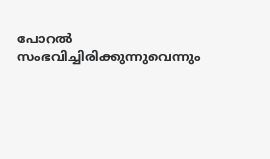പോറൽ സംഭവിച്ചിരിക്കുന്നുവെന്നും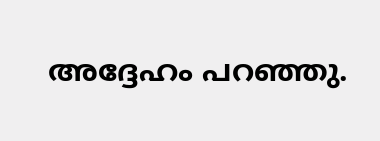അദ്ദേഹം പറഞ്ഞു.